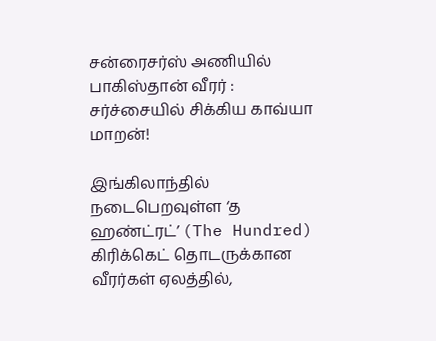சன்ரைசர்ஸ் அணியில் பாகிஸ்தான் வீரர் : சர்ச்சையில் சிக்கிய காவ்யா மாறன்!

இங்கிலாந்தில் நடைபெறவுள்ள ‘த ஹண்ட்ரட்’ (The Hundred) கிரிக்கெட் தொடருக்கான வீரர்கள் ஏலத்தில்,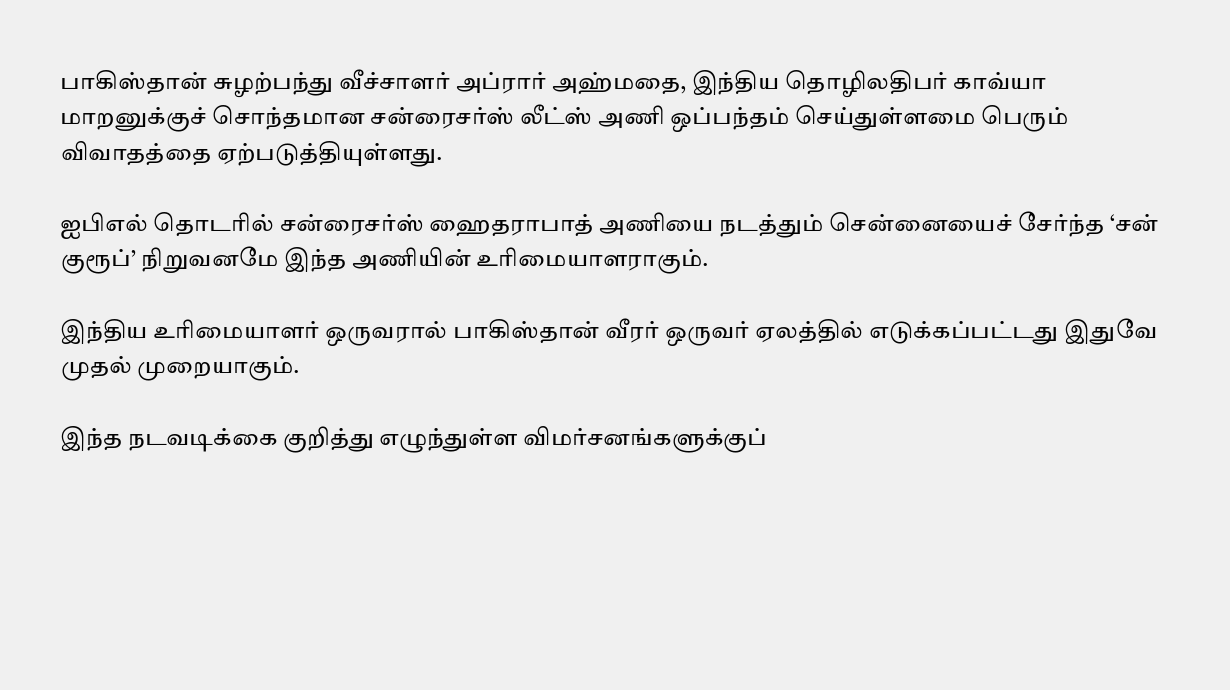பாகிஸ்தான் சுழற்பந்து வீச்சாளர் அப்ரார் அஹ்மதை, இந்திய தொழிலதிபர் காவ்யா மாறனுக்குச் சொந்தமான சன்ரைசர்ஸ் லீட்ஸ் அணி ஒப்பந்தம் செய்துள்ளமை பெரும் விவாதத்தை ஏற்படுத்தியுள்ளது.

ஐபிஎல் தொடரில் சன்ரைசர்ஸ் ஹைதராபாத் அணியை நடத்தும் சென்னையைச் சேர்ந்த ‘சன் குரூப்’ நிறுவனமே இந்த அணியின் உரிமையாளராகும்.

இந்திய உரிமையாளர் ஒருவரால் பாகிஸ்தான் வீரர் ஒருவர் ஏலத்தில் எடுக்கப்பட்டது இதுவே முதல் முறையாகும்.

இந்த நடவடிக்கை குறித்து எழுந்துள்ள விமர்சனங்களுக்குப்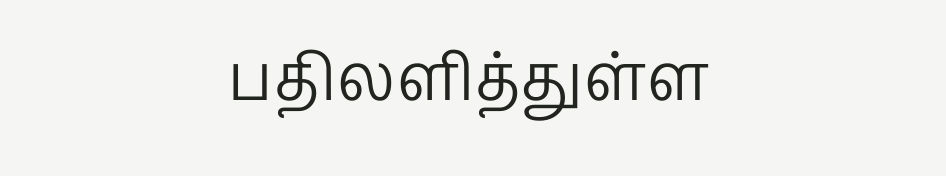பதிலளித்துள்ள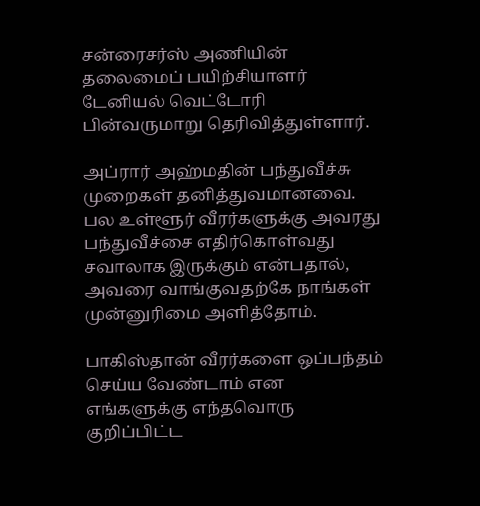சன்ரைசர்ஸ் அணியின் தலைமைப் பயிற்சியாளர் டேனியல் வெட்டோரி பின்வருமாறு தெரிவித்துள்ளார்.

அப்ரார் அஹ்மதின் பந்துவீச்சு முறைகள் தனித்துவமானவை. பல உள்ளூர் வீரர்களுக்கு அவரது பந்துவீச்சை எதிர்கொள்வது சவாலாக இருக்கும் என்பதால், அவரை வாங்குவதற்கே நாங்கள் முன்னுரிமை அளித்தோம்.

பாகிஸ்தான் வீரர்களை ஒப்பந்தம் செய்ய வேண்டாம் என எங்களுக்கு எந்தவொரு குறிப்பிட்ட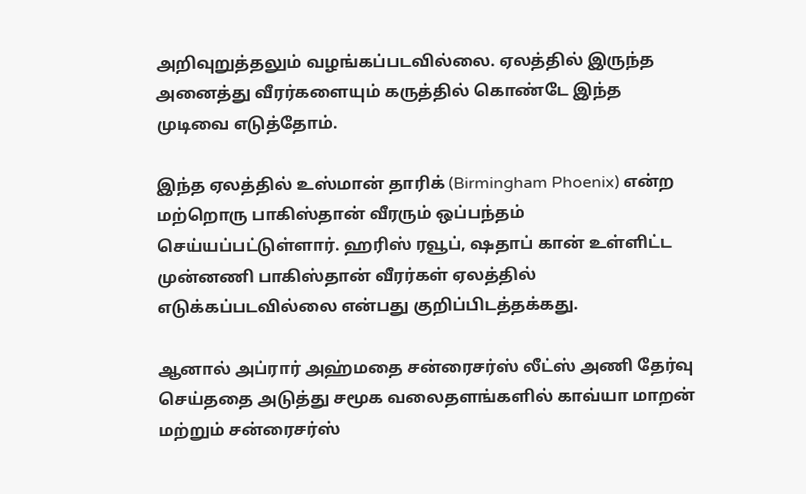அறிவுறுத்தலும் வழங்கப்படவில்லை. ஏலத்தில் இருந்த அனைத்து வீரர்களையும் கருத்தில் கொண்டே இந்த முடிவை எடுத்தோம்.

இந்த ஏலத்தில் உஸ்மான் தாரிக் (Birmingham Phoenix) என்ற மற்றொரு பாகிஸ்தான் வீரரும் ஒப்பந்தம் செய்யப்பட்டுள்ளார். ஹரிஸ் ரவூப், ஷதாப் கான் உள்ளிட்ட முன்னணி பாகிஸ்தான் வீரர்கள் ஏலத்தில் எடுக்கப்படவில்லை என்பது குறிப்பிடத்தக்கது.

ஆனால் அப்ரார் அஹ்மதை சன்ரைசர்ஸ் லீட்ஸ் அணி தேர்வு செய்ததை அடுத்து சமூக வலைதளங்களில் காவ்யா மாறன் மற்றும் சன்ரைசர்ஸ்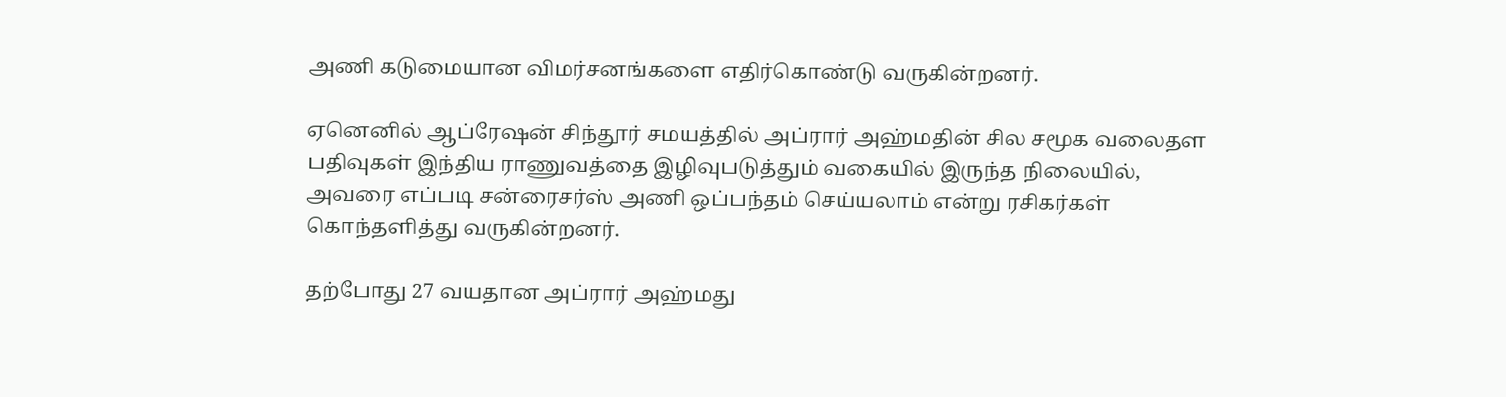அணி கடுமையான விமர்சனங்களை எதிர்கொண்டு வருகின்றனர்.

ஏனெனில் ஆப்ரேஷன் சிந்தூர் சமயத்தில் அப்ரார் அஹ்மதின் சில சமூக வலைதள பதிவுகள் இந்திய ராணுவத்தை இழிவுபடுத்தும் வகையில் இருந்த நிலையில், அவரை எப்படி சன்ரைசர்ஸ் அணி ஒப்பந்தம் செய்யலாம் என்று ரசிகர்கள் கொந்தளித்து வருகின்றனர்.

தற்போது 27 வயதான அப்ரார் அஹ்மது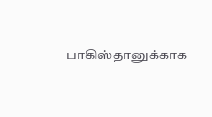பாகிஸ்தானுக்காக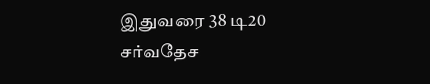இதுவரை 38 டி20 சர்வதேச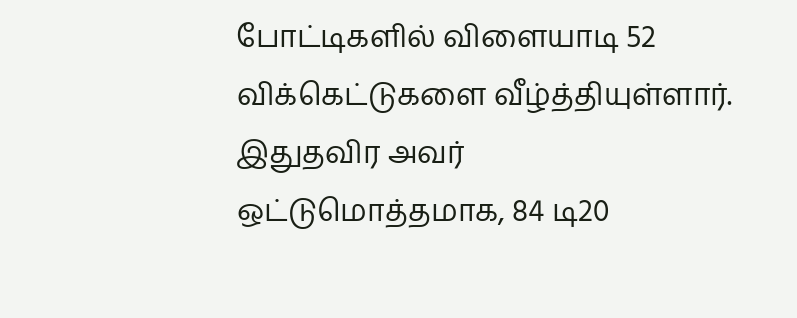போட்டிகளில் விளையாடி 52 விக்கெட்டுகளை வீழ்த்தியுள்ளார். இதுதவிர அவர் ஒட்டுமொத்தமாக, 84 டி20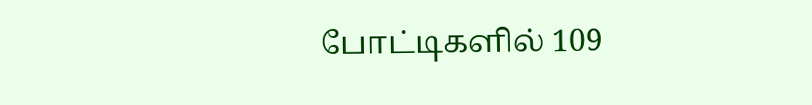போட்டிகளில் 109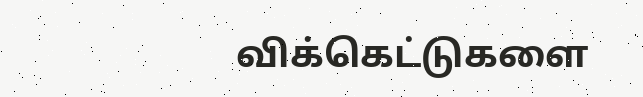விக்கெட்டுகளை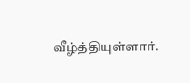வீழ்த்தியுள்ளார்.